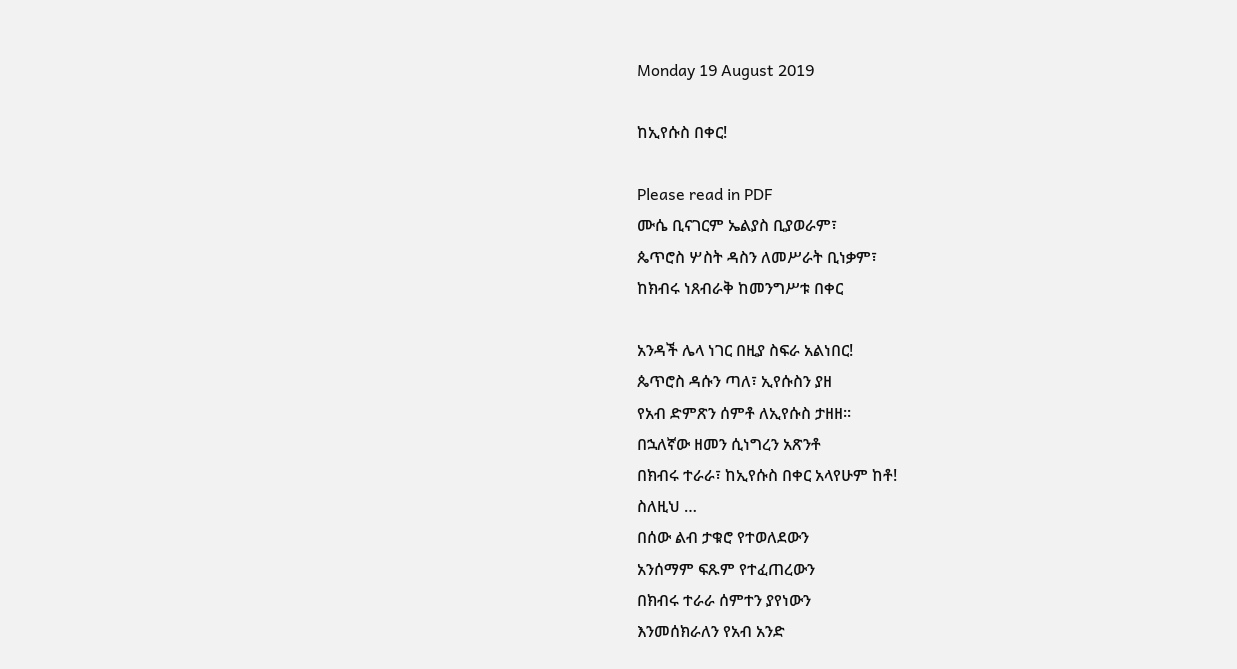Monday 19 August 2019

ከኢየሱስ በቀር!

Please read in PDF
ሙሴ ቢናገርም ኤልያስ ቢያወራም፣
ጴጥሮስ ሦስት ዳስን ለመሥራት ቢነቃም፣
ከክብሩ ነጸብራቅ ከመንግሥቱ በቀር

አንዳች ሌላ ነገር በዚያ ስፍራ አልነበር!
ጴጥሮስ ዳሱን ጣለ፣ ኢየሱስን ያዘ
የአብ ድምጽን ሰምቶ ለኢየሱስ ታዘዘ፡፡
በኋለኛው ዘመን ሲነግረን አጽንቶ
በክብሩ ተራራ፣ ከኢየሱስ በቀር አላየሁም ከቶ!
ስለዚህ …
በሰው ልብ ታቁሮ የተወለደውን
አንሰማም ፍጹም የተፈጠረውን
በክብሩ ተራራ ሰምተን ያየነውን
እንመሰክራለን የአብ አንድ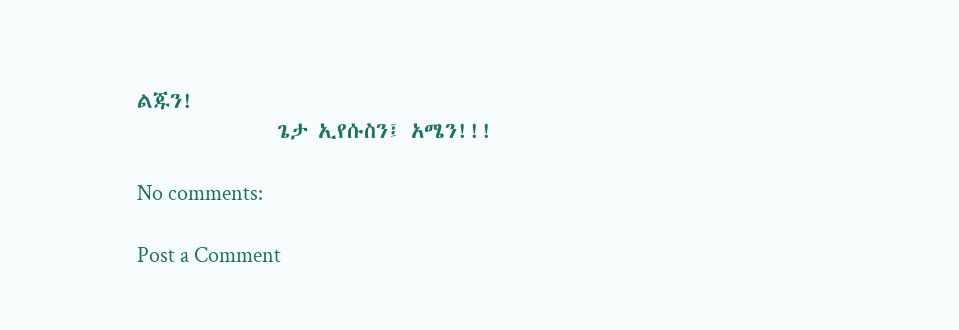ልጁን!
              ጌታ ኢየሱስን፤ አሜን!!!

No comments:

Post a Comment